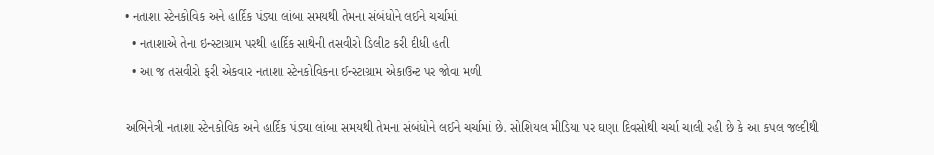• નતાશા સ્ટેનકોવિક અને હાર્દિક પંડ્યા લાંબા સમયથી તેમના સંબંધોને લઈને ચર્ચામાં
  • નતાશાએ તેના ઇન્સ્ટાગ્રામ પરથી હાર્દિક સાથેની તસવીરો ડિલીટ કરી દીધી હતી
  • આ જ તસવીરો ફરી એકવાર નતાશા સ્ટેનકોવિકના ઈન્સ્ટાગ્રામ એકાઉન્ટ પર જોવા મળી

અભિનેત્રી નતાશા સ્ટેનકોવિક અને હાર્દિક પંડ્યા લાંબા સમયથી તેમના સંબંધોને લઈને ચર્ચામાં છે. સોશિયલ મીડિયા પર ઘણા દિવસોથી ચર્ચા ચાલી રહી છે કે આ કપલ જલ્દીથી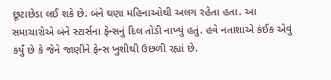છૂટાછેડા લઈ શકે છે. બંને ઘણા મહિનાઓથી અલગ રહેતા હતા. આ સમાચારોએ બંને સ્ટાર્સના ફેન્સનું દિલ તોડી નાખ્યું હતું. હવે નતાશાએ કંઈક એવું કર્યું છે કે જેને જાણીને ફેન્સ ખુશીથી ઉછળી રહ્યાં છે.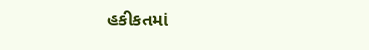હકીકતમાં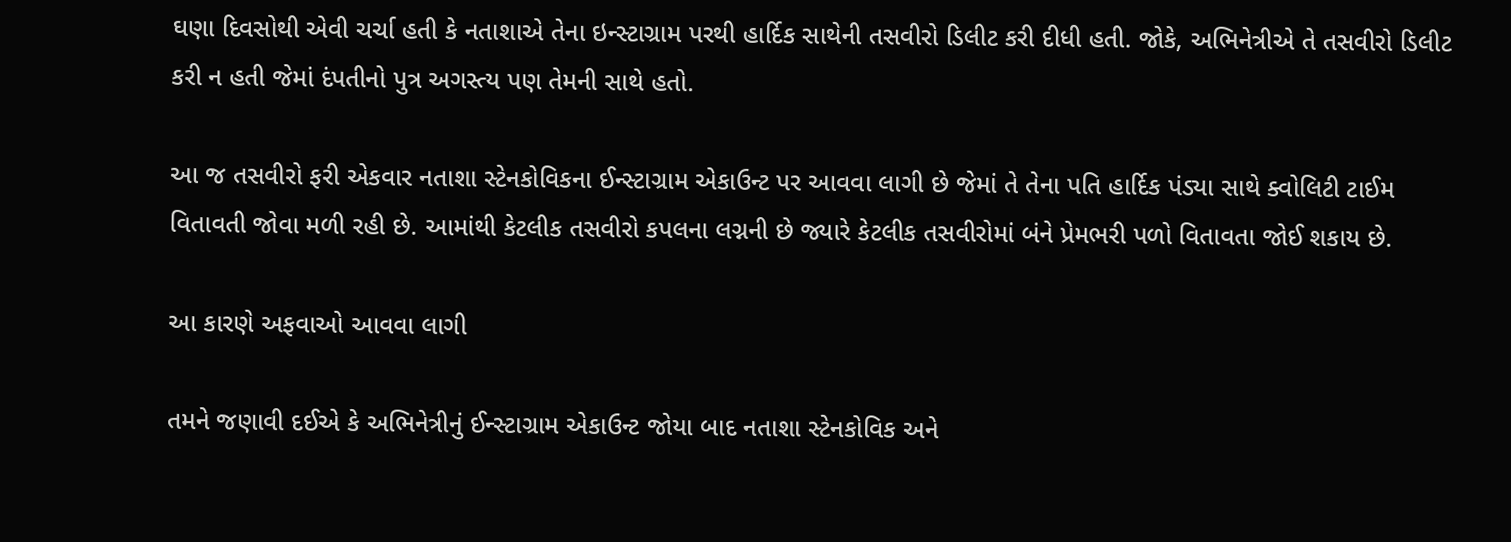ઘણા દિવસોથી એવી ચર્ચા હતી કે નતાશાએ તેના ઇન્સ્ટાગ્રામ પરથી હાર્દિક સાથેની તસવીરો ડિલીટ કરી દીધી હતી. જોકે, અભિનેત્રીએ તે તસવીરો ડિલીટ કરી ન હતી જેમાં દંપતીનો પુત્ર અગસ્ત્ય પણ તેમની સાથે હતો.

આ જ તસવીરો ફરી એકવાર નતાશા સ્ટેનકોવિકના ઈન્સ્ટાગ્રામ એકાઉન્ટ પર આવવા લાગી છે જેમાં તે તેના પતિ હાર્દિક પંડ્યા સાથે ક્વોલિટી ટાઈમ વિતાવતી જોવા મળી રહી છે. આમાંથી કેટલીક તસવીરો કપલના લગ્નની છે જ્યારે કેટલીક તસવીરોમાં બંને પ્રેમભરી પળો વિતાવતા જોઈ શકાય છે.

આ કારણે અફવાઓ આવવા લાગી

તમને જણાવી દઈએ કે અભિનેત્રીનું ઈન્સ્ટાગ્રામ એકાઉન્ટ જોયા બાદ નતાશા સ્ટેનકોવિક અને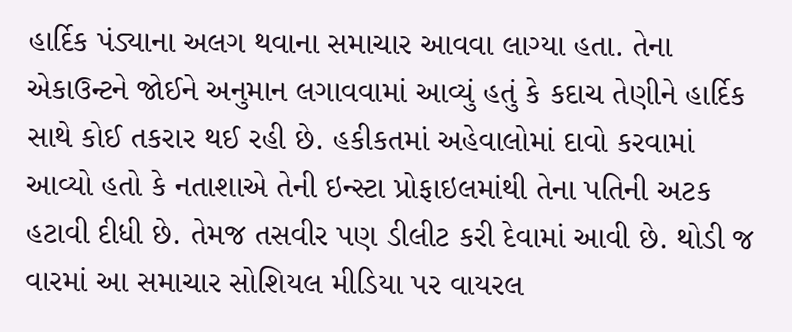હાર્દિક પંડ્યાના અલગ થવાના સમાચાર આવવા લાગ્યા હતા. તેના એકાઉન્ટને જોઈને અનુમાન લગાવવામાં આવ્યું હતું કે કદાચ તેણીને હાર્દિક સાથે કોઈ તકરાર થઈ રહી છે. હકીકતમાં અહેવાલોમાં દાવો કરવામાં આવ્યો હતો કે નતાશાએ તેની ઇન્સ્ટા પ્રોફાઇલમાંથી તેના પતિની અટક હટાવી દીધી છે. તેમજ તસવીર પણ ડીલીટ કરી દેવામાં આવી છે. થોડી જ વારમાં આ સમાચાર સોશિયલ મીડિયા પર વાયરલ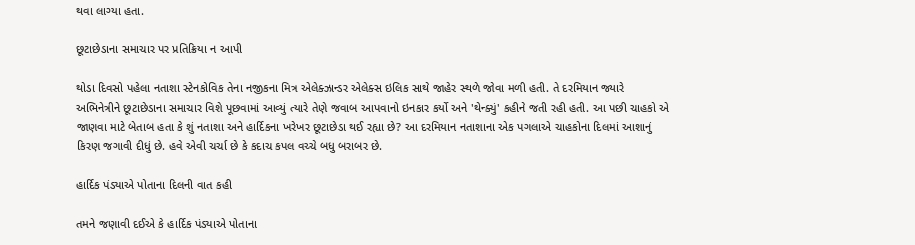થવા લાગ્યા હતા.

છૂટાછેડાના સમાચાર પર પ્રતિક્રિયા ન આપી

થોડા દિવસો પહેલા નતાશા સ્ટેનકોવિક તેના નજીકના મિત્ર એલેક્ઝાન્ડર એલેક્સ ઇલિક સાથે જાહેર સ્થળે જોવા મળી હતી. તે દરમિયાન જ્યારે અભિનેત્રીને છૂટાછેડાના સમાચાર વિશે પૂછવામાં આવ્યું ત્યારે તેણે જવાબ આપવાનો ઇનકાર કર્યો અને 'થેન્ક્યું' કહીને જતી રહી હતી. આ પછી ચાહકો એ જાણવા માટે બેતાબ હતા કે શું નતાશા અને હાર્દિકના ખરેખર છૂટાછેડા થઈ રહ્યા છે? આ દરમિયાન નતાશાના એક પગલાએ ચાહકોના દિલમાં આશાનું કિરણ જગાવી દીધું છે. હવે એવી ચર્ચા છે કે કદાચ કપલ વચ્ચે બધુ બરાબર છે.

હાર્દિક પંડ્યાએ પોતાના દિલની વાત કહી

તમને જણાવી દઈએ કે હાર્દિક પંડ્યાએ પોતાના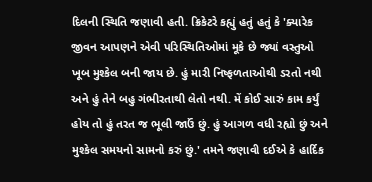દિલની સ્થિતિ જણાવી હતી. ક્રિકેટરે કહ્યું હતું હતું કે 'ક્યારેક જીવન આપણને એવી પરિસ્થિતિઓમાં મૂકે છે જ્યાં વસ્તુઓ ખૂબ મુશ્કેલ બની જાય છે. હું મારી નિષ્ફળતાઓથી ડરતો નથી અને હું તેને બહુ ગંભીરતાથી લેતો નથી. મેં કોઈ સારું કામ કર્યું હોય તો હું તરત જ ભૂલી જાઉં છું. હું આગળ વધી રહ્યો છું અને મુશ્કેલ સમયનો સામનો કરું છું.' તમને જણાવી દઈએ કે હાર્દિક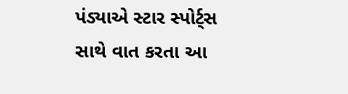પંડ્યાએ સ્ટાર સ્પોર્ટ્સ સાથે વાત કરતા આ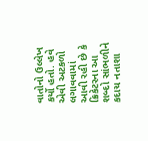વાતોનો ઉલ્લેખ કર્યો હતો. હવે એવી અટકળો લગાવવામાં આવી રહી છે કે ક્રિકેટરના આ શબ્દો સાંભળીને કદાચ નતાશા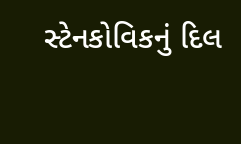સ્ટેનકોવિકનું દિલ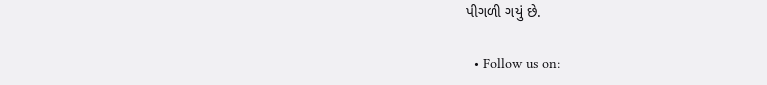પીગળી ગયું છે.

  • Follow us on: